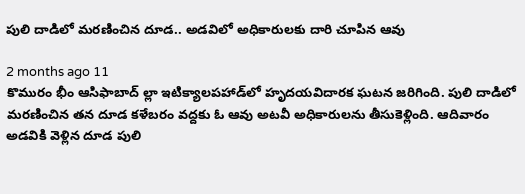పులి దాడిలో మరణించిన దూడ.. అడవిలో అధికారులకు దారి చూపిన ఆవు

2 months ago 11
కొమురం భీం ఆసిఫాబాద్ ల్లా ఇటిక్యాలపహాడ్‌లో హృదయవిదారక ఘటన జరిగింది. పులి దాడిలో మరణించిన తన దూడ కళేబరం వద్దకు ఓ ఆవు అటవీ అధికారులను తీసుకెళ్లింది. ఆదివారం అడవికి వెళ్లిన దూడ పులి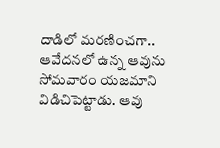దాడిలో మరణించగా.. ఆవేదనలో ఉన్న ఆవును సోమవారం యజమాని విడిచిపెట్టాడు. ఆవు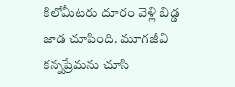కిలోమీటరు దూరం వెళ్లి బిడ్డ జాడ చూపింది. మూగజీవి కన్నప్రేమను చూసి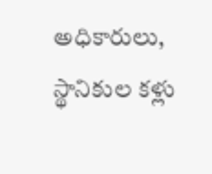అధికారులు, స్థానికుల కళ్లు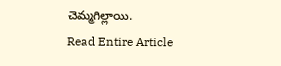చెమ్మగిల్లాయి.
Read Entire Article